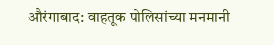औरंगाबाद: वाहतूक पोलिसांच्या मनमानी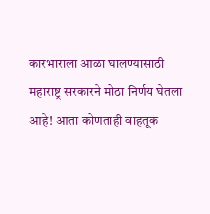कारभाराला आळा घालण्यासाठी महाराष्ट्र सरकारने मोठा निर्णय घेतला आहे! आता कोणताही वाहतूक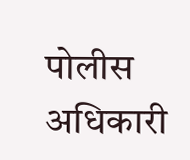पोलीस अधिकारी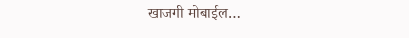खाजगी मोबाईल…